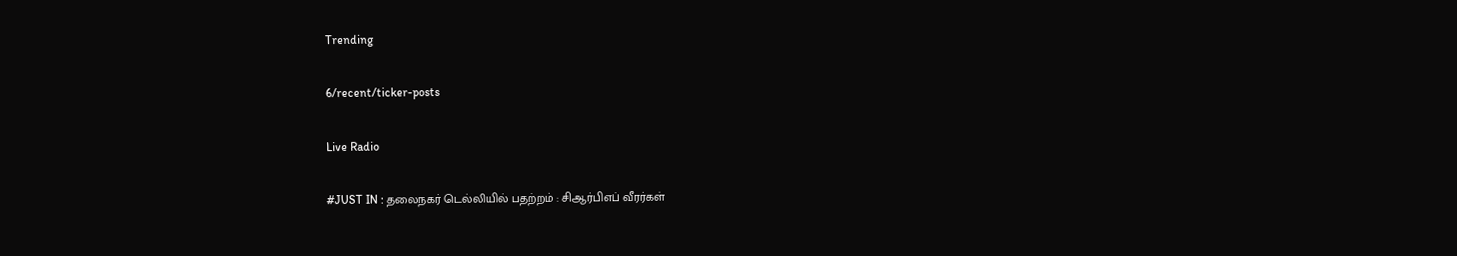Trending

6/recent/ticker-posts

Live Radio

#JUST IN : தலைநகர் டெல்லியில் பதற்றம் : சிஆர்பிஎப் வீரர்கள்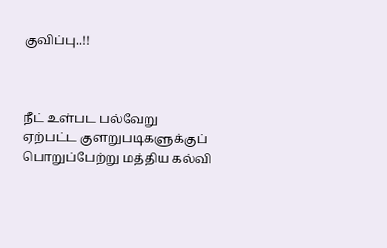குவிப்பு..!!



நீட் உள்பட பல்வேறு ஏற்பட்ட குளறுபடிகளுக்குப் பொறுப்பேற்று மத்திய கல்வி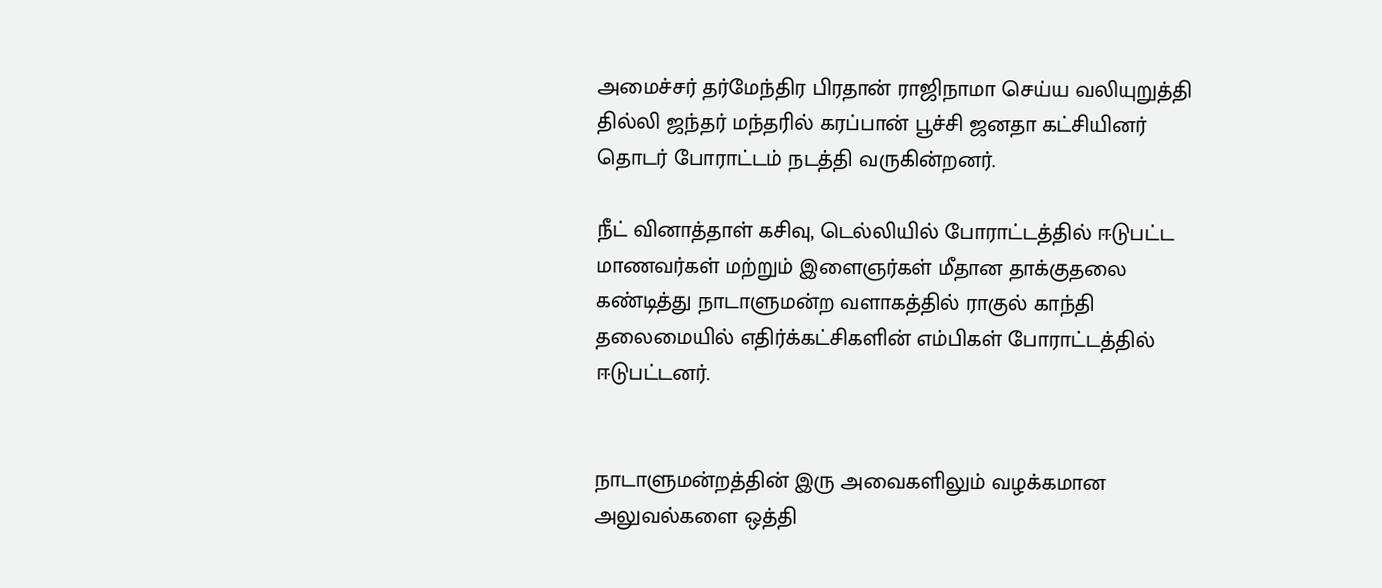அமைச்சர் தர்மேந்திர பிரதான் ராஜிநாமா செய்ய வலியுறுத்தி தில்லி ஜந்தர் மந்தரில் கரப்பான் பூச்சி ஜனதா கட்சியினர் தொடர் போராட்டம் நடத்தி வருகின்றனர்.

நீட் வினாத்தாள் கசிவு, டெல்லியில் போராட்டத்தில் ஈடுபட்ட மாணவர்கள் மற்றும் இளைஞர்கள் மீதான தாக்குதலை கண்டித்து நாடாளுமன்ற வளாகத்தில் ராகுல் காந்தி தலைமையில் எதிர்க்கட்சிகளின் எம்பிகள் போராட்டத்தில் ஈடுபட்டனர்.


நாடாளுமன்றத்தின் இரு அவைகளிலும் வழக்கமான அலுவல்களை ஒத்தி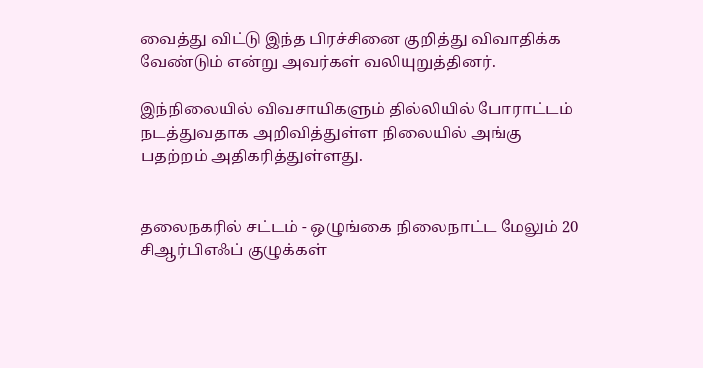வைத்து விட்டு இந்த பிரச்சினை குறித்து விவாதிக்க வேண்டும் என்று அவர்கள் வலியுறுத்தினர்.

இந்நிலையில் விவசாயிகளும் தில்லியில் போராட்டம் நடத்துவதாக அறிவித்துள்ள நிலையில் அங்கு பதற்றம் அதிகரித்துள்ளது.


தலைநகரில் சட்டம் - ஒழுங்கை நிலைநாட்ட மேலும் 20 சிஆர்பிஎஃப் குழுக்கள்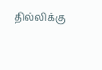தில்லிக்கு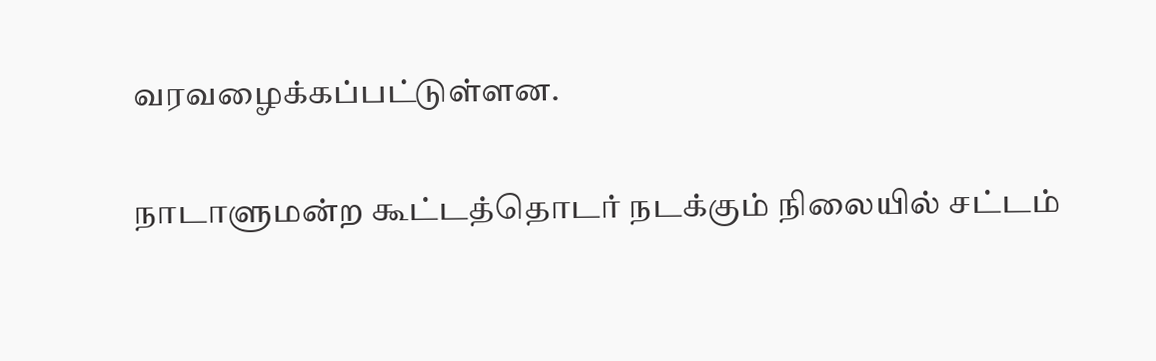வரவழைக்கப்பட்டுள்ளன.

நாடாளுமன்ற கூட்டத்தொடர் நடக்கும் நிலையில் சட்டம்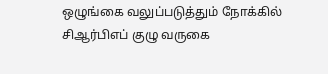ஒழுங்கை வலுப்படுத்தும் நோக்கில் சிஆர்பிஎப் குழு வருகை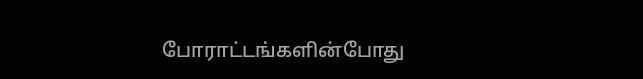போராட்டங்களின்போது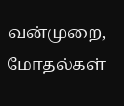வன்முறை, மோதல்கள்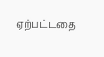ஏற்பட்டதை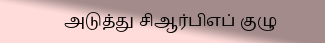அடுத்து சிஆர்பிஎப் குழு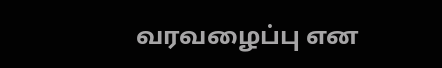வரவழைப்பு என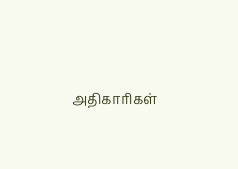அதிகாரிகள்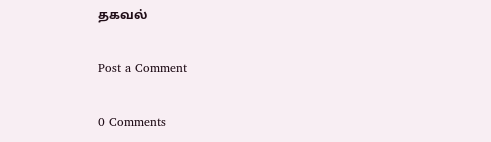தகவல்

Post a Comment

0 Comments